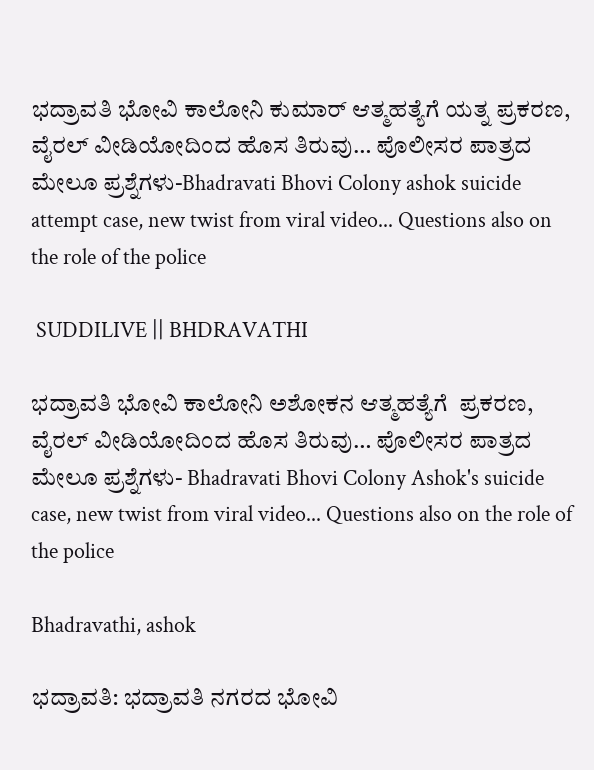ಭದ್ರಾವತಿ ಭೋವಿ ಕಾಲೋನಿ ಕುಮಾರ್ ಆತ್ಮಹತ್ಯೆಗೆ ಯತ್ನ ಪ್ರಕರಣ, ವೈರಲ್ ವೀಡಿಯೋದಿಂದ ಹೊಸ ತಿರುವು… ಪೊಲೀಸರ ಪಾತ್ರದ ಮೇಲೂ ಪ್ರಶ್ನೆಗಳು-Bhadravati Bhovi Colony ashok suicide attempt case, new twist from viral video... Questions also on the role of the police

 SUDDILIVE || BHDRAVATHI

ಭದ್ರಾವತಿ ಭೋವಿ ಕಾಲೋನಿ ಅಶೋಕನ ಆತ್ಮಹತ್ಯೆಗೆ  ಪ್ರಕರಣ, ವೈರಲ್ ವೀಡಿಯೋದಿಂದ ಹೊಸ ತಿರುವು… ಪೊಲೀಸರ ಪಾತ್ರದ ಮೇಲೂ ಪ್ರಶ್ನೆಗಳು- Bhadravati Bhovi Colony Ashok's suicide case, new twist from viral video... Questions also on the role of the police

Bhadravathi, ashok

ಭದ್ರಾವತಿ: ಭದ್ರಾವತಿ ನಗರದ ಭೋವಿ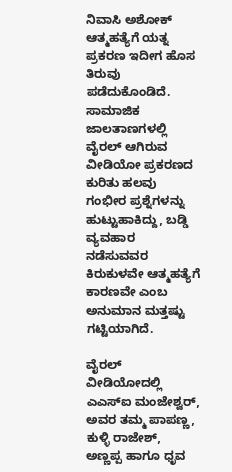ನಿವಾಸಿ ಅಶೋಕ್  ಆತ್ಮಹತ್ಯೆಗೆ ಯತ್ನ ಪ್ರಕರಣ ಇದೀಗ ಹೊಸ ತಿರುವು ಪಡೆದುಕೊಂಡಿದೆ. ಸಾಮಾಜಿಕ ಜಾಲತಾಣಗಳಲ್ಲಿ ವೈರಲ್ ಆಗಿರುವ ವೀಡಿಯೋ ಪ್ರಕರಣದ ಕುರಿತು ಹಲವು ಗಂಭೀರ ಪ್ರಶ್ನೆಗಳನ್ನು ಹುಟ್ಟುಹಾಕಿದ್ದು, ಬಡ್ಡಿ ವ್ಯವಹಾರ ನಡೆಸುವವರ ಕಿರುಕುಳವೇ ಆತ್ಮಹತ್ಯೆಗೆ ಕಾರಣವೇ ಎಂಬ ಅನುಮಾನ ಮತ್ತಷ್ಟು ಗಟ್ಟಿಯಾಗಿದೆ.

ವೈರಲ್ ವೀಡಿಯೋದಲ್ಲಿ ಎಎಸ್‌ಐ ಮಂಜೇಶ್ವರ್, ಅವರ ತಮ್ಮ ಪಾಪಣ್ಣ, ಕುಳ್ಳಿ ರಾಜೇಶ್, ಅಣ್ಣಪ್ಪ ಹಾಗೂ ಧೃವ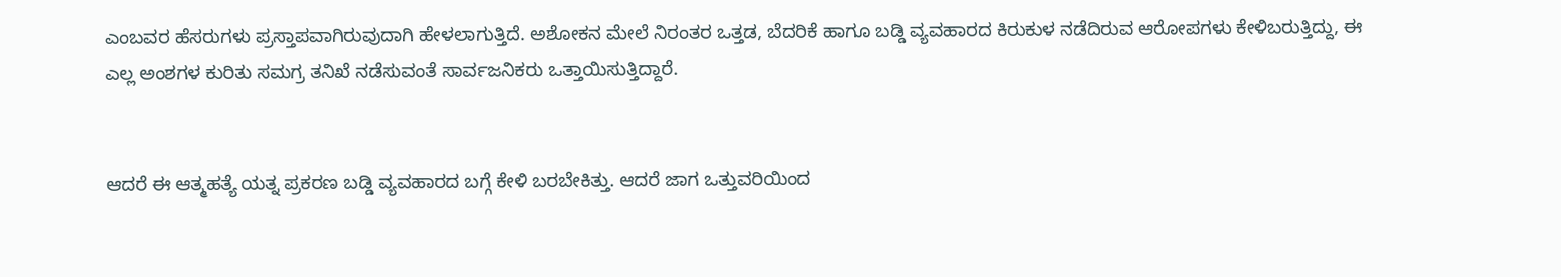ಎಂಬವರ ಹೆಸರುಗಳು ಪ್ರಸ್ತಾಪವಾಗಿರುವುದಾಗಿ ಹೇಳಲಾಗುತ್ತಿದೆ. ಅಶೋಕನ ಮೇಲೆ ನಿರಂತರ ಒತ್ತಡ, ಬೆದರಿಕೆ ಹಾಗೂ ಬಡ್ಡಿ ವ್ಯವಹಾರದ ಕಿರುಕುಳ ನಡೆದಿರುವ ಆರೋಪಗಳು ಕೇಳಿಬರುತ್ತಿದ್ದು, ಈ ಎಲ್ಲ ಅಂಶಗಳ ಕುರಿತು ಸಮಗ್ರ ತನಿಖೆ ನಡೆಸುವಂತೆ ಸಾರ್ವಜನಿಕರು ಒತ್ತಾಯಿಸುತ್ತಿದ್ದಾರೆ.


ಆದರೆ ಈ ಆತ್ಮಹತ್ಯೆ ಯತ್ನ ಪ್ರಕರಣ ಬಡ್ಡಿ ವ್ಯವಹಾರದ ಬಗ್ಗೆ ಕೇಳಿ ಬರಬೇಕಿತ್ತು. ಆದರೆ ಜಾಗ ಒತ್ತುವರಿಯಿಂದ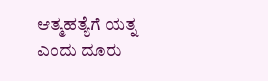ಆತ್ಮಹತ್ಯೆಗೆ ಯತ್ನ ಎಂದು ದೂರು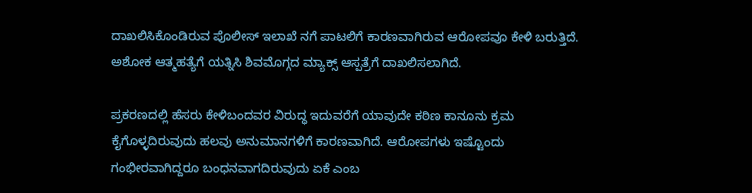ದಾಖಲಿಸಿಕೊಂಡಿರುವ ಪೊಲೀಸ್ ಇಲಾಖೆ ನಗೆ ಪಾಟಲಿಗೆ ಕಾರಣವಾಗಿರುವ ಆರೋಪವೂ ಕೇಳಿ ಬರುತ್ತಿದೆ. ಅಶೋಕ ಆತ್ಮಹತ್ಯೆಗೆ ಯತ್ನಿಸಿ ಶಿವಮೊಗ್ಗದ ಮ್ಯಾಕ್ಸ್ ಆಸ್ಪತ್ರೆಗೆ ದಾಖಲಿಸಲಾಗಿದೆ.

ಪ್ರಕರಣದಲ್ಲಿ ಹೆಸರು ಕೇಳಿಬಂದವರ ವಿರುದ್ಧ ಇದುವರೆಗೆ ಯಾವುದೇ ಕಠಿಣ ಕಾನೂನು ಕ್ರಮ ಕೈಗೊಳ್ಳದಿರುವುದು ಹಲವು ಅನುಮಾನಗಳಿಗೆ ಕಾರಣವಾಗಿದೆ. ಆರೋಪಗಳು ಇಷ್ಟೊಂದು ಗಂಭೀರವಾಗಿದ್ದರೂ ಬಂಧನವಾಗದಿರುವುದು ಏಕೆ ಎಂಬ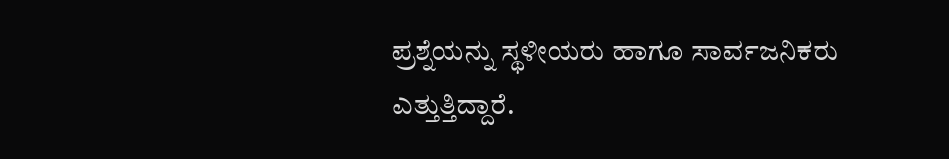ಪ್ರಶ್ನೆಯನ್ನು ಸ್ಥಳೀಯರು ಹಾಗೂ ಸಾರ್ವಜನಿಕರು ಎತ್ತುತ್ತಿದ್ದಾರೆ.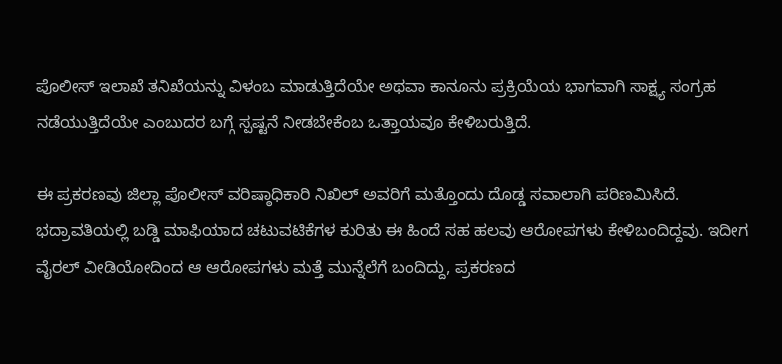ಪೊಲೀಸ್ ಇಲಾಖೆ ತನಿಖೆಯನ್ನು ವಿಳಂಬ ಮಾಡುತ್ತಿದೆಯೇ ಅಥವಾ ಕಾನೂನು ಪ್ರಕ್ರಿಯೆಯ ಭಾಗವಾಗಿ ಸಾಕ್ಷ್ಯ ಸಂಗ್ರಹ ನಡೆಯುತ್ತಿದೆಯೇ ಎಂಬುದರ ಬಗ್ಗೆ ಸ್ಪಷ್ಟನೆ ನೀಡಬೇಕೆಂಬ ಒತ್ತಾಯವೂ ಕೇಳಿಬರುತ್ತಿದೆ.

ಈ ಪ್ರಕರಣವು ಜಿಲ್ಲಾ ಪೊಲೀಸ್ ವರಿಷ್ಠಾಧಿಕಾರಿ ನಿಖಿಲ್ ಅವರಿಗೆ ಮತ್ತೊಂದು ದೊಡ್ಡ ಸವಾಲಾಗಿ ಪರಿಣಮಿಸಿದೆ. ಭದ್ರಾವತಿಯಲ್ಲಿ ಬಡ್ಡಿ ಮಾಫಿಯಾದ ಚಟುವಟಿಕೆಗಳ ಕುರಿತು ಈ ಹಿಂದೆ ಸಹ ಹಲವು ಆರೋಪಗಳು ಕೇಳಿಬಂದಿದ್ದವು. ಇದೀಗ ವೈರಲ್ ವೀಡಿಯೋದಿಂದ ಆ ಆರೋಪಗಳು ಮತ್ತೆ ಮುನ್ನೆಲೆಗೆ ಬಂದಿದ್ದು, ಪ್ರಕರಣದ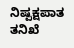ನಿಷ್ಪಕ್ಷಪಾತ ತನಿಖೆ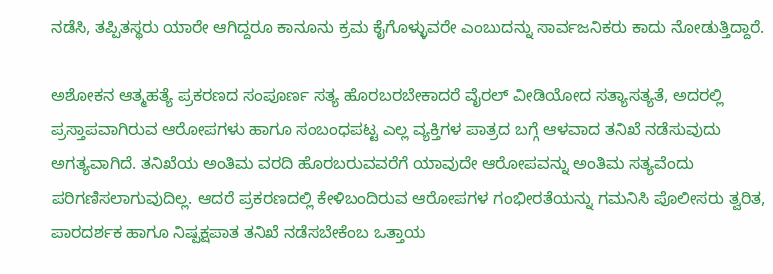ನಡೆಸಿ, ತಪ್ಪಿತಸ್ಥರು ಯಾರೇ ಆಗಿದ್ದರೂ ಕಾನೂನು ಕ್ರಮ ಕೈಗೊಳ್ಳುವರೇ ಎಂಬುದನ್ನು ಸಾರ್ವಜನಿಕರು ಕಾದು ನೋಡುತ್ತಿದ್ದಾರೆ.

ಅಶೋಕನ ಆತ್ಮಹತ್ಯೆ ಪ್ರಕರಣದ ಸಂಪೂರ್ಣ ಸತ್ಯ ಹೊರಬರಬೇಕಾದರೆ ವೈರಲ್ ವೀಡಿಯೋದ ಸತ್ಯಾಸತ್ಯತೆ, ಅದರಲ್ಲಿ ಪ್ರಸ್ತಾಪವಾಗಿರುವ ಆರೋಪಗಳು ಹಾಗೂ ಸಂಬಂಧಪಟ್ಟ ಎಲ್ಲ ವ್ಯಕ್ತಿಗಳ ಪಾತ್ರದ ಬಗ್ಗೆ ಆಳವಾದ ತನಿಖೆ ನಡೆಸುವುದು ಅಗತ್ಯವಾಗಿದೆ. ತನಿಖೆಯ ಅಂತಿಮ ವರದಿ ಹೊರಬರುವವರೆಗೆ ಯಾವುದೇ ಆರೋಪವನ್ನು ಅಂತಿಮ ಸತ್ಯವೆಂದು ಪರಿಗಣಿಸಲಾಗುವುದಿಲ್ಲ. ಆದರೆ ಪ್ರಕರಣದಲ್ಲಿ ಕೇಳಿಬಂದಿರುವ ಆರೋಪಗಳ ಗಂಭೀರತೆಯನ್ನು ಗಮನಿಸಿ ಪೊಲೀಸರು ತ್ವರಿತ, ಪಾರದರ್ಶಕ ಹಾಗೂ ನಿಷ್ಪಕ್ಷಪಾತ ತನಿಖೆ ನಡೆಸಬೇಕೆಂಬ ಒತ್ತಾಯ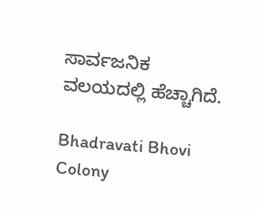ಸಾರ್ವಜನಿಕ ವಲಯದಲ್ಲಿ ಹೆಚ್ಚಾಗಿದೆ.

Bhadravati Bhovi Colony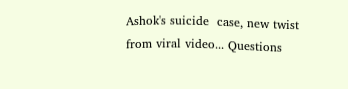Ashok's suicide  case, new twist from viral video... Questions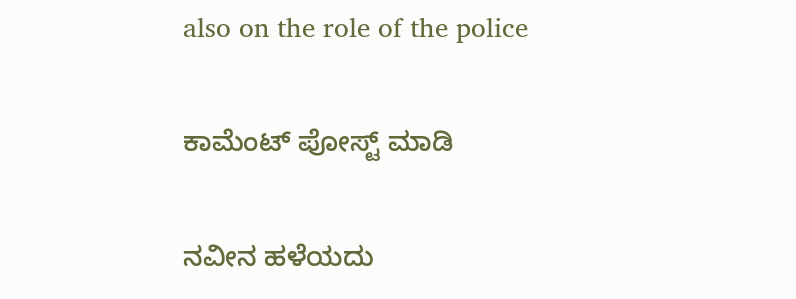also on the role of the police

ಕಾಮೆಂಟ್‌‌ ಪೋಸ್ಟ್‌ ಮಾಡಿ

ನವೀನ ಹಳೆಯದು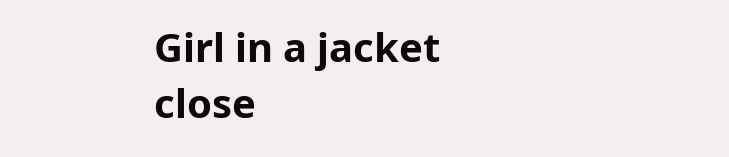Girl in a jacket
close